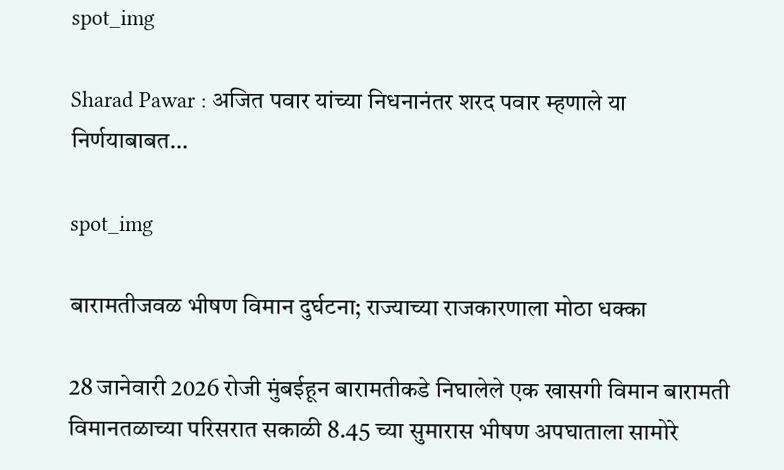spot_img

Sharad Pawar : अजित पवार यांच्या निधनानंतर शरद पवार म्हणाले या निर्णयाबाबत…

spot_img

बारामतीजवळ भीषण विमान दुर्घटना; राज्याच्या राजकारणाला मोठा धक्का

28 जानेवारी 2026 रोजी मुंबईहून बारामतीकडे निघालेले एक खासगी विमान बारामती विमानतळाच्या परिसरात सकाळी 8.45 च्या सुमारास भीषण अपघाताला सामोरे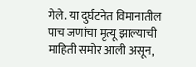गेले. या दुर्घटनेत विमानातील पाच जणांचा मृत्यू झाल्याची माहिती समोर आली असून,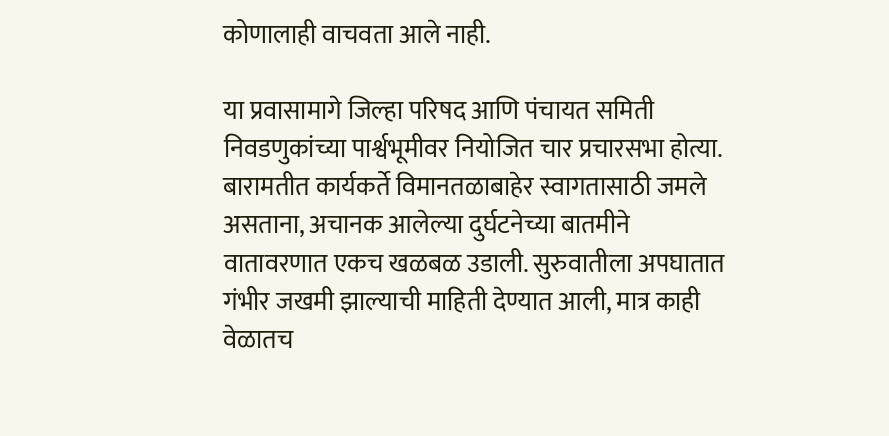कोणालाही वाचवता आले नाही.

या प्रवासामागे जिल्हा परिषद आणि पंचायत समिती निवडणुकांच्या पार्श्वभूमीवर नियोजित चार प्रचारसभा होत्या. बारामतीत कार्यकर्ते विमानतळाबाहेर स्वागतासाठी जमले असताना, अचानक आलेल्या दुर्घटनेच्या बातमीने वातावरणात एकच खळबळ उडाली. सुरुवातीला अपघातात गंभीर जखमी झाल्याची माहिती देण्यात आली, मात्र काही वेळातच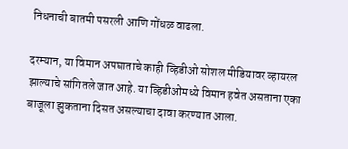निधनाची बातमी पसरली आणि गोंधळ वाढला.

दरम्यान, या विमान अपघाताचे काही व्हिडीओ सोशल मीडियावर व्हायरल झाल्याचे सांगितले जात आहे. या व्हिडीओंमध्ये विमान हवेत असताना एका बाजूला झुकताना दिसत असल्याचा दावा करण्यात आला.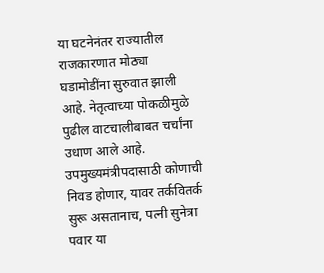या घटनेनंतर राज्यातील राजकारणात मोठ्या घडामोडींना सुरुवात झाली आहे. नेतृत्वाच्या पोकळीमुळे पुढील वाटचालीबाबत चर्चांना उधाण आले आहे. उपमुख्यमंत्रीपदासाठी कोणाची निवड होणार, यावर तर्कवितर्क सुरू असतानाच, पत्नी सुनेत्रा पवार या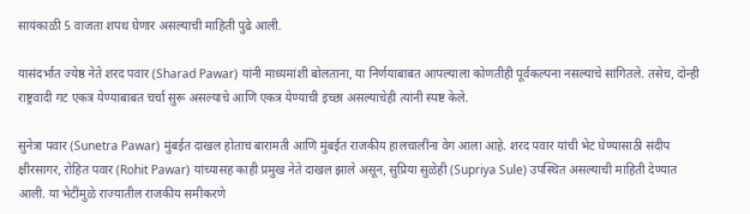सायंकाळी 5 वाजता शपथ घेणार असल्याची माहिती पुढे आली.

यासंदर्भात ज्येष्ठ नेते शरद पवार (Sharad Pawar) यांनी माध्यमांशी बोलताना, या निर्णयाबाबत आपल्याला कोणतीही पूर्वकल्पना नसल्याचे सांगितले. तसेच, दोन्ही राष्ट्रवादी गट एकत्र येण्याबाबत चर्चा सुरू असल्याचे आणि एकत्र येण्याची इच्छा असल्याचेही त्यांनी स्पष्ट केले.

सुनेत्रा पवार (Sunetra Pawar) मुंबईत दाखल होताच बारामती आणि मुंबईत राजकीय हालचालींना वेग आला आहे. शरद पवार यांची भेट घेण्यासाठी संदीप क्षीरसागर, रोहित पवार (Rohit Pawar) यांच्यासह काही प्रमुख नेते दाखल झाले असून, सुप्रिया सुळेही (Supriya Sule) उपस्थित असल्याची माहिती देण्यात आली. या भेटींमुळे राज्यातील राजकीय समीकरणे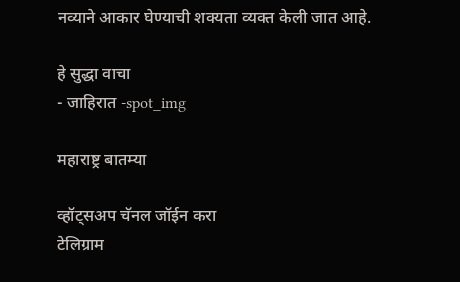नव्याने आकार घेण्याची शक्यता व्यक्त केली जात आहे.

हे सुद्धा वाचा
- जाहिरात -spot_img

महाराष्ट्र बातम्या

व्हॉट्सअप चॅनल जॉईन करा
टेलिग्राम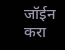जॉईन करा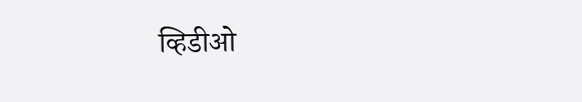व्हिडीओ